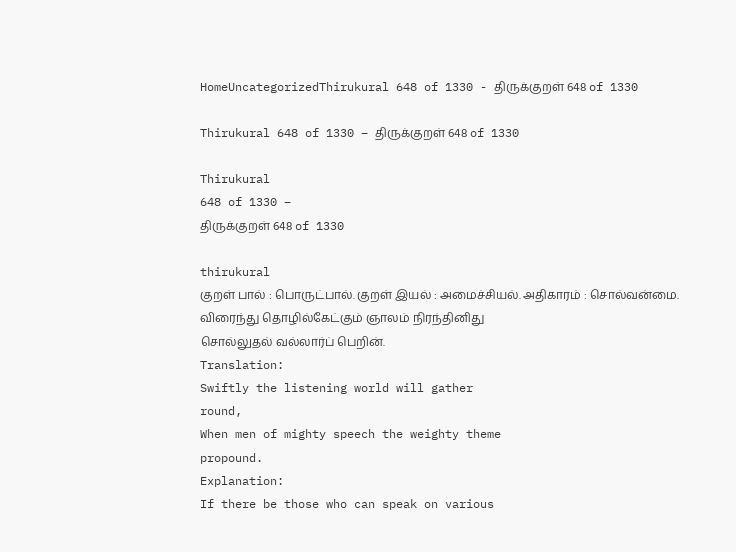HomeUncategorizedThirukural 648 of 1330 - திருக்குறள் 648 of 1330

Thirukural 648 of 1330 – திருக்குறள் 648 of 1330

Thirukural
648 of 1330 –
திருக்குறள் 648 of 1330

thirukural
குறள் பால் : பொருட்பால். குறள் இயல் : அமைச்சியல். அதிகாரம் : சொல்வன்மை.
விரைந்து தொழில்கேட்கும் ஞாலம் நிரந்தினிது
சொல்லுதல் வல்லார்ப் பெறின்.
Translation:
Swiftly the listening world will gather
round,
When men of mighty speech the weighty theme
propound.
Explanation:
If there be those who can speak on various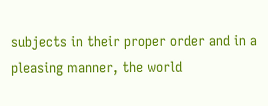subjects in their proper order and in a pleasing manner, the world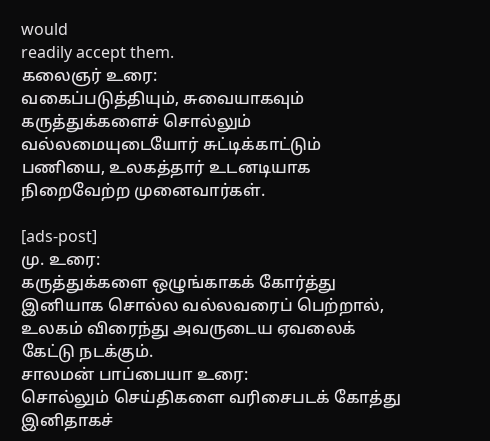would
readily accept them.
கலைஞர் உரை:
வகைப்படுத்தியும், சுவையாகவும் கருத்துக்களைச் சொல்லும் வல்லமையுடையோர் சுட்டிக்காட்டும் பணியை, உலகத்தார் உடனடியாக நிறைவேற்ற முனைவார்கள்.

[ads-post]
மு. உரை:
கருத்துக்களை ஒழுங்காகக் கோர்த்து இனியாக சொல்ல வல்லவரைப் பெற்றால், உலகம் விரைந்து அவருடைய ஏவலைக் கேட்டு நடக்கும்.
சாலமன் பாப்பையா உரை:
சொல்லும் செய்திகளை வரிசைபடக் கோத்து இனிதாகச்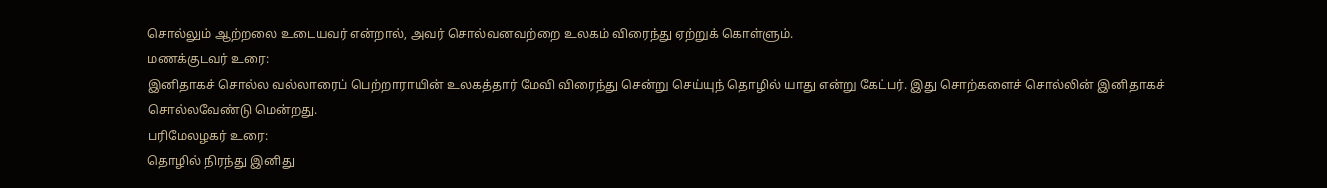சொல்லும் ஆற்றலை உடையவர் என்றால், அவர் சொல்வனவற்றை உலகம் விரைந்து ஏற்றுக் கொள்ளும்.
மணக்குடவர் உரை:
இனிதாகச் சொல்ல வல்லாரைப் பெற்றாராயின் உலகத்தார் மேவி விரைந்து சென்று செய்யுந் தொழில் யாது என்று கேட்பர். இது சொற்களைச் சொல்லின் இனிதாகச் சொல்லவேண்டு மென்றது.
பரிமேலழகர் உரை:
தொழில் நிரந்து இனிது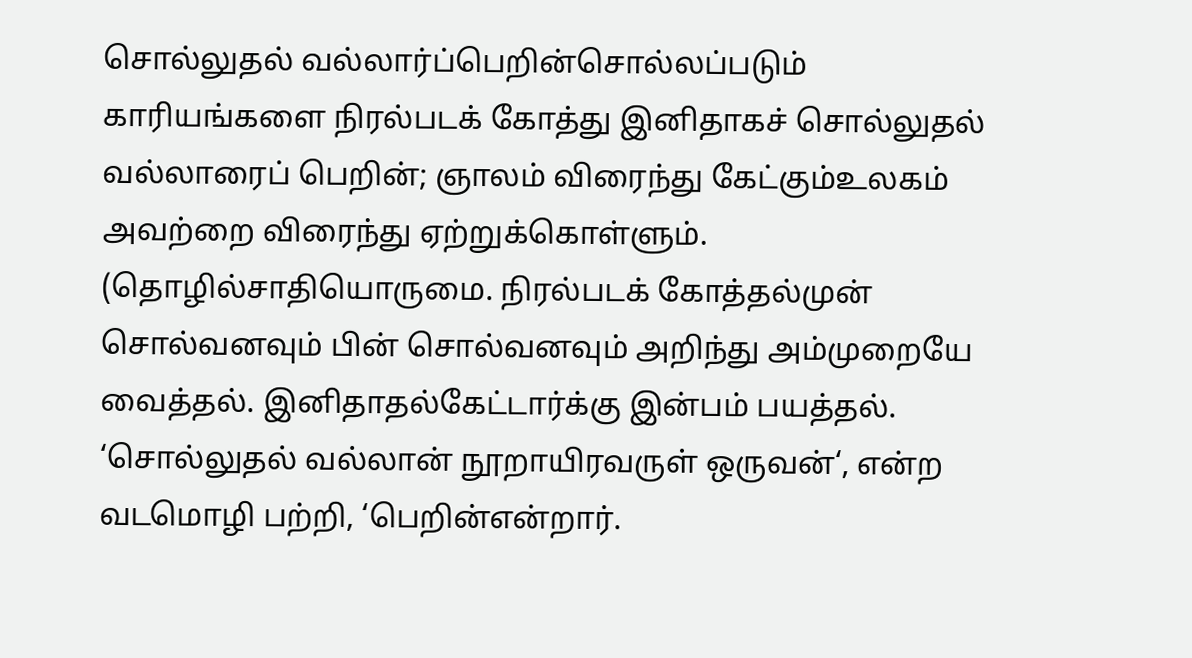சொல்லுதல் வல்லார்ப்பெறின்சொல்லப்படும் காரியங்களை நிரல்படக் கோத்து இனிதாகச் சொல்லுதல் வல்லாரைப் பெறின்; ஞாலம் விரைந்து கேட்கும்உலகம் அவற்றை விரைந்து ஏற்றுக்கொள்ளும். (தொழில்சாதியொருமை. நிரல்படக் கோத்தல்முன் சொல்வனவும் பின் சொல்வனவும் அறிந்து அம்முறையே வைத்தல். இனிதாதல்கேட்டார்க்கு இன்பம் பயத்தல். ‘சொல்லுதல் வல்லான் நூறாயிரவருள் ஒருவன்‘, என்ற வடமொழி பற்றி, ‘பெறின்என்றார்.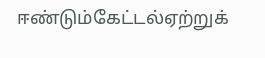ஈண்டும்கேட்டல்ஏற்றுக்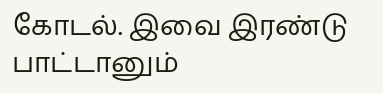கோடல். இவை இரண்டு பாட்டானும்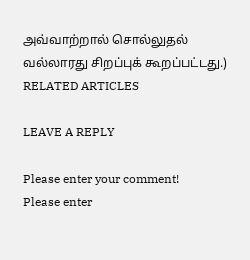அவ்வாற்றால் சொல்லுதல் வல்லாரது சிறப்புக் கூறப்பட்டது.)
RELATED ARTICLES

LEAVE A REPLY

Please enter your comment!
Please enter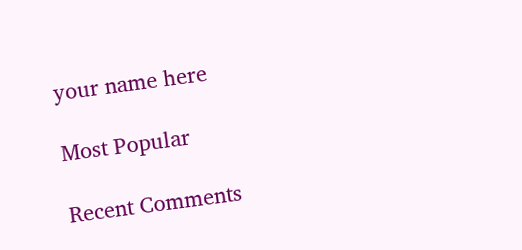your name here

Most Popular

Recent Comments